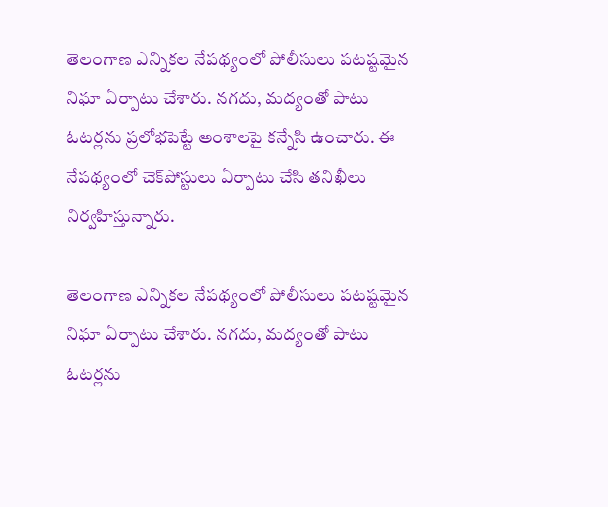తెలంగాణ ఎన్నికల నేపథ్యంలో పోలీసులు పటష్టమైన నిఘా ఏర్పాటు చేశారు. నగదు, మద్యంతో పాటు ఓటర్లను ప్రలోభపెట్టే అంశాలపై కన్నేసి ఉంచారు. ఈ నేపథ్యంలో చెక్‌పోస్టులు ఏర్పాటు చేసి తనిఖీలు నిర్వహిస్తున్నారు.

తెలంగాణ ఎన్నికల నేపథ్యంలో పోలీసులు పటష్టమైన నిఘా ఏర్పాటు చేశారు. నగదు, మద్యంతో పాటు ఓటర్లను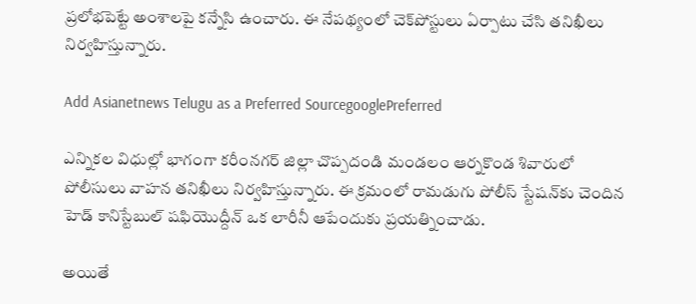ప్రలోభపెట్టే అంశాలపై కన్నేసి ఉంచారు. ఈ నేపథ్యంలో చెక్‌పోస్టులు ఏర్పాటు చేసి తనిఖీలు నిర్వహిస్తున్నారు.

Add Asianetnews Telugu as a Preferred SourcegooglePreferred

ఎన్నికల విధుల్లో భాగంగా కరీంనగర్ జిల్లా చొప్పదండి మండలం ఆర్నకొండ శివారులో పోలీసులు వాహన తనిఖీలు నిర్వహిస్తున్నారు. ఈ క్రమంలో రామడుగు పోలీస్ స్టేషన్‌కు చెందిన హెడ్ కానిస్టేబుల్ షఫియొద్దీన్ ఒక లారీనీ ఆపేందుకు ప్రయత్నించాడు.

అయితే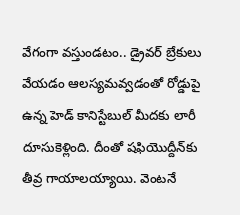వేగంగా వస్తుండటం.. డ్రైవర్ బ్రేకులు వేయడం ఆలస్యమవ్వడంతో రోడ్డుపై ఉన్న హెడ్ కానిస్టేబుల్ మీదకు లారీ దూసుకెళ్లింది. దీంతో షఫియొద్దీన్‌కు తీవ్ర గాయాలయ్యాయి. వెంటనే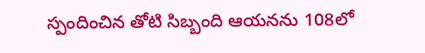స్పందించిన తోటి సిబ్బంది ఆయనను 108లో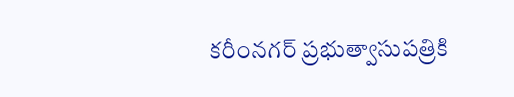కరీంనగర్ ప్రభుత్వాసుపత్రికి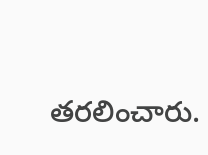తరలించారు.